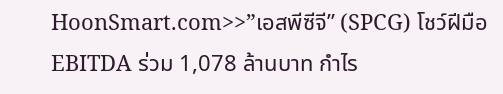HoonSmart.com>>”เอสพีซีจี” (SPCG) โชว์ฝีมือ EBITDA ร่วม 1,078 ล้านบาท กำไร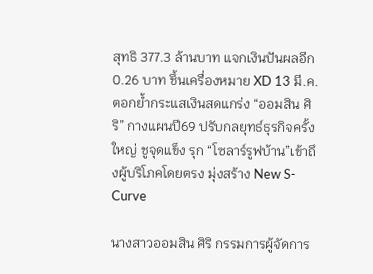สุทธิ 377.3 ล้านบาท แจกเงินปันผลอีก 0.26 บาท ชึ้นเครื่องหมาย XD 13 มี.ค. ตอกย้ำกระแสเงินสดแกร่ง “ออมสิน ศิริ” กางแผนปี69 ปรับกลยุทธ์ธุรกิจครั้งใหญ่ ชูจุดแข็ง รุก “โซลาร์รูฟบ้าน”เข้าถึงผู้บริโภคโดยตรง มุ่งสร้าง New S-Curve

นางสาวออมสิน ศิริ กรรมการผู้จัดการ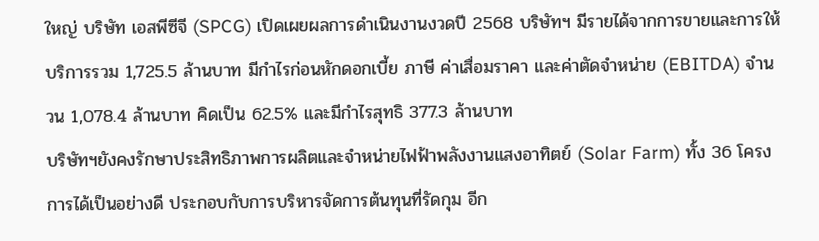ใหญ่ บริษัท เอสพีซีจี (SPCG) เปิดเผยผลการดำเนินงานงวดปี 2568 บริษัทฯ มีรายได้จากการขายและการให้บริการรวม 1,725.5 ล้านบาท มีกำไรก่อนหักดอกเบี้ย ภาษี ค่าเสื่อมราคา และค่าตัดจำหน่าย (EBITDA) จำนวน 1,078.4 ล้านบาท คิดเป็น 62.5% และมีกำไรสุทธิ 377.3 ล้านบาท
บริษัทฯยังคงรักษาประสิทธิภาพการผลิตและจำหน่ายไฟฟ้าพลังงานแสงอาทิตย์ (Solar Farm) ทั้ง 36 โครงการได้เป็นอย่างดี ประกอบกับการบริหารจัดการต้นทุนที่รัดกุม อีก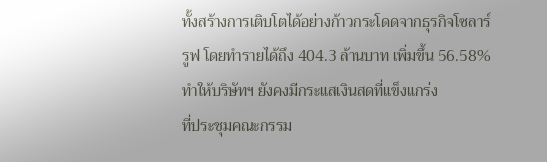ทั้งสร้างการเติบโตได้อย่างก้าวกระโดดจากธุรกิจโซลาร์รูฟ โดยทำรายได้ถึง 404.3 ล้านบาท เพิ่มขึ้น 56.58%ทำให้บริษัทฯ ยังคงมีกระแสเงินสดที่แข็งแกร่ง
ที่ประชุมคณะกรรม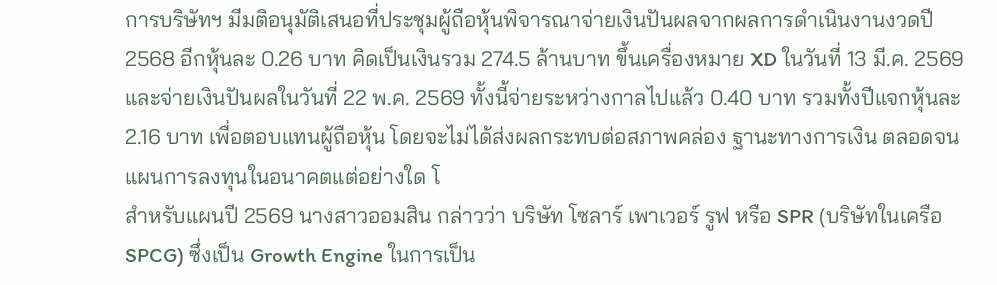การบริษัทฯ มีมติอนุมัติเสนอที่ประชุมผู้ถือหุ้นพิจารณาจ่ายเงินปันผลจากผลการดำเนินงานงวดปี 2568 อีกหุ้นละ 0.26 บาท คิดเป็นเงินรวม 274.5 ล้านบาท ขึ้นเครื่องหมาย XD ในวันที่ 13 มี.ค. 2569 และจ่ายเงินปันผลในวันที่ 22 พ.ค. 2569 ทั้งนี้จ่ายระหว่างกาลไปแล้ว 0.40 บาท รวมทั้งปีแจกหุ้นละ 2.16 บาท เพื่อตอบแทนผู้ถือหุ้น โดยจะไม่ได้ส่งผลกระทบต่อสภาพคล่อง ฐานะทางการเงิน ตลอดจนแผนการลงทุนในอนาคตแต่อย่างใด โ
สำหรับแผนปี 2569 นางสาวออมสิน กล่าวว่า บริษัท โซลาร์ เพาเวอร์ รูฟ หรือ SPR (บริษัทในเครือ SPCG) ซึ่งเป็น Growth Engine ในการเป็น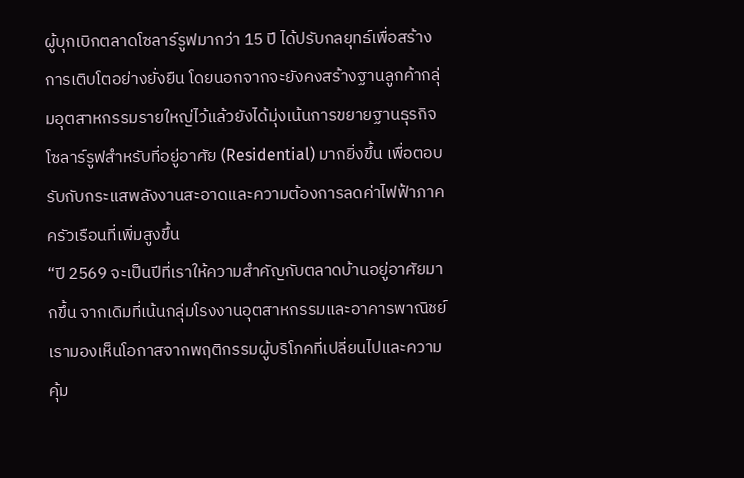ผู้บุกเบิกตลาดโซลาร์รูฟมากว่า 15 ปี ได้ปรับกลยุทธ์เพื่อสร้างการเติบโตอย่างยั่งยืน โดยนอกจากจะยังคงสร้างฐานลูกค้ากลุ่มอุตสาหกรรมรายใหญ่ไว้แล้วยังได้มุ่งเน้นการขยายฐานธุรกิจโซลาร์รูฟสำหรับที่อยู่อาศัย (Residential) มากยิ่งขึ้น เพื่อตอบรับกับกระแสพลังงานสะอาดและความต้องการลดค่าไฟฟ้าภาคครัวเรือนที่เพิ่มสูงขึ้น
“ปี 2569 จะเป็นปีที่เราให้ความสำคัญกับตลาดบ้านอยู่อาศัยมากขึ้น จากเดิมที่เน้นกลุ่มโรงงานอุตสาหกรรมและอาคารพาณิชย์ เรามองเห็นโอกาสจากพฤติกรรมผู้บริโภคที่เปลี่ยนไปและความคุ้ม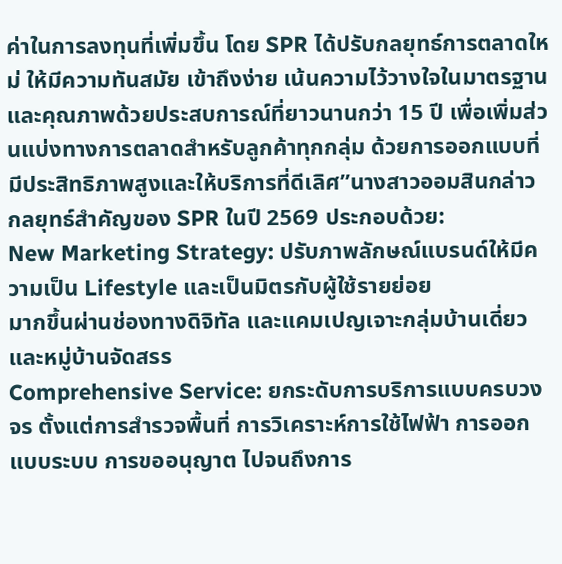ค่าในการลงทุนที่เพิ่มขึ้น โดย SPR ได้ปรับกลยุทธ์การตลาดใหม่ ให้มีความทันสมัย เข้าถึงง่าย เน้นความไว้วางใจในมาตรฐานและคุณภาพด้วยประสบการณ์ที่ยาวนานกว่า 15 ปี เพื่อเพิ่มส่วนแบ่งทางการตลาดสำหรับลูกค้าทุกกลุ่ม ด้วยการออกแบบที่มีประสิทธิภาพสูงและให้บริการที่ดีเลิศ”นางสาวออมสินกล่าว
กลยุทธ์สำคัญของ SPR ในปี 2569 ประกอบด้วย:
New Marketing Strategy: ปรับภาพลักษณ์แบรนด์ให้มีความเป็น Lifestyle และเป็นมิตรกับผู้ใช้รายย่อย
มากขึ้นผ่านช่องทางดิจิทัล และแคมเปญเจาะกลุ่มบ้านเดี่ยวและหมู่บ้านจัดสรร
Comprehensive Service: ยกระดับการบริการแบบครบวงจร ตั้งแต่การสำรวจพื้นที่ การวิเคราะห์การใช้ไฟฟ้า การออกแบบระบบ การขออนุญาต ไปจนถึงการ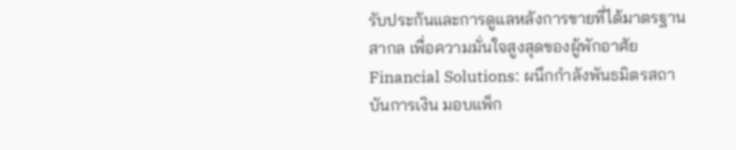รับประกันและการดูแลหลังการขายที่ได้มาตรฐานสากล เพื่อความมั่นใจสูงสุดของผู้พักอาศัย
Financial Solutions: ผนึกกำลังพันธมิตรสถาบันการเงิน มอบแพ็ก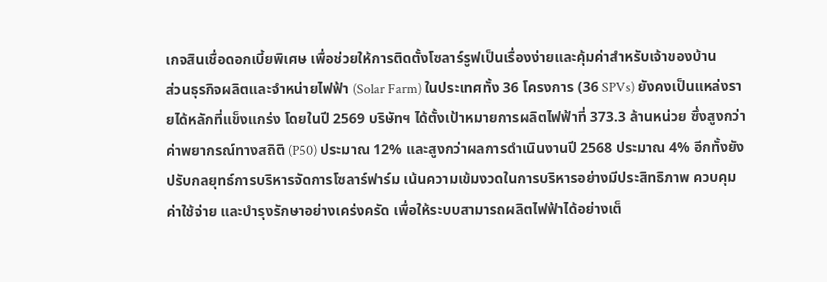เกจสินเชื่อดอกเบี้ยพิเศษ เพื่อช่วยให้การติดตั้งโซลาร์รูฟเป็นเรื่องง่ายและคุ้มค่าสำหรับเจ้าของบ้าน
ส่วนธุรกิจผลิตและจำหน่ายไฟฟ้า (Solar Farm) ในประเทศทั้ง 36 โครงการ (36 SPVs) ยังคงเป็นแหล่งรายได้หลักที่แข็งแกร่ง โดยในปี 2569 บริษัทฯ ได้ตั้งเป้าหมายการผลิตไฟฟ้าที่ 373.3 ล้านหน่วย ซึ่งสูงกว่าค่าพยากรณ์ทางสถิติ (P50) ประมาณ 12% และสูงกว่าผลการดำเนินงานปี 2568 ประมาณ 4% อีกทั้งยังปรับกลยุทธ์การบริหารจัดการโซลาร์ฟาร์ม เน้นความเข้มงวดในการบริหารอย่างมีประสิทธิภาพ ควบคุมค่าใช้จ่าย และบำรุงรักษาอย่างเคร่งครัด เพื่อให้ระบบสามารถผลิตไฟฟ้าได้อย่างเต็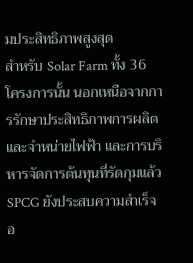มประสิทธิภาพสูงสุด
สำหรับ Solar Farm ทั้ง 36 โครงการนั้น นอกเหนือจากการรักษาประสิทธิภาพการผลิตและจำหน่ายไฟฟ้า และการบริหารจัดการต้นทุนที่รัดกุมแล้ว SPCG ยังประสบความสำเร็จอ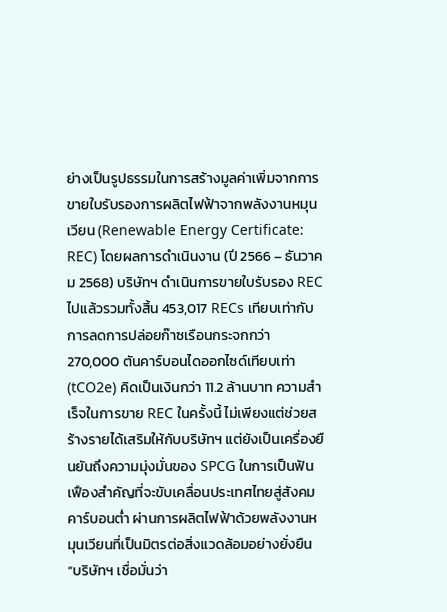ย่างเป็นรูปธรรมในการสร้างมูลค่าเพิ่มจากการขายใบรับรองการผลิตไฟฟ้าจากพลังงานหมุนเวียน (Renewable Energy Certificate: REC) โดยผลการดำเนินงาน (ปี 2566 – ธันวาคม 2568) บริษัทฯ ดำเนินการขายใบรับรอง REC ไปแล้วรวมทั้งสิ้น 453,017 RECs เทียบเท่ากับการลดการปล่อยก๊าซเรือนกระจกกว่า 270,000 ตันคาร์บอนไดออกไซด์เทียบเท่า (tCO2e) คิดเป็นเงินกว่า 11.2 ล้านบาท ความสำเร็จในการขาย REC ในครั้งนี้ ไม่เพียงแต่ช่วยสร้างรายได้เสริมให้กับบริษัทฯ แต่ยังเป็นเครื่องยืนยันถึงความมุ่งมั่นของ SPCG ในการเป็นฟันเฟืองสำคัญที่จะขับเคลื่อนประเทศไทยสู่สังคมคาร์บอนต่ำ ผ่านการผลิตไฟฟ้าด้วยพลังงานหมุนเวียนที่เป็นมิตรต่อสิ่งแวดล้อมอย่างยั่งยืน
“บริษัทฯ เชื่อมั่นว่า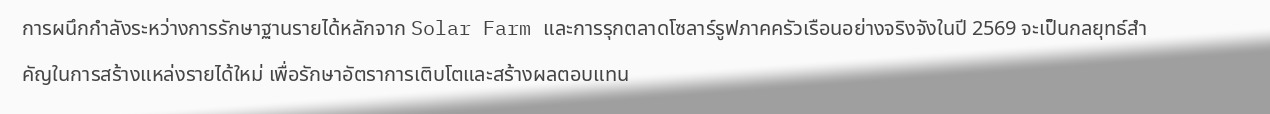การผนึกกำลังระหว่างการรักษาฐานรายได้หลักจาก Solar Farm และการรุกตลาดโซลาร์รูฟภาคครัวเรือนอย่างจริงจังในปี 2569 จะเป็นกลยุทธ์สำคัญในการสร้างแหล่งรายได้ใหม่ เพื่อรักษาอัตราการเติบโตและสร้างผลตอบแทน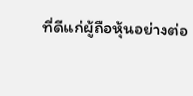ที่ดีแก่ผู้ถือหุ้นอย่างต่อ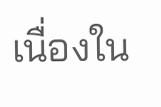เนื่องใน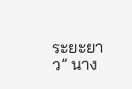ระยะยาว” นาง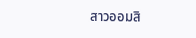สาวออมสิ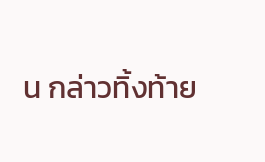น กล่าวทิ้งท้าย